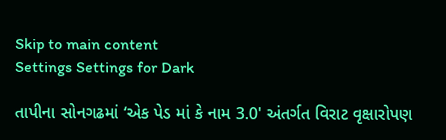Skip to main content
Settings Settings for Dark

તાપીના સોનગઢમાં ‘એક પેડ માં કે નામ 3.0' અંતર્ગત વિરાટ વૃક્ષારોપણ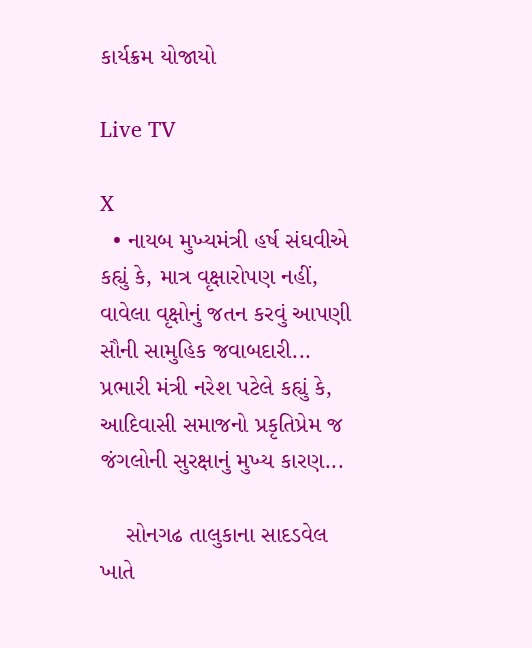કાર્યક્રમ યોજાયો

Live TV

X
  • નાયબ મુખ્યમંત્રી હર્ષ સંઘવીએ કહ્યું કે, માત્ર વૃક્ષારોપણ નહીં, વાવેલા વૃક્ષોનું જતન કરવું આપણી સૌની સામુહિક જવાબદારી... પ્રભારી મંત્રી નરેશ પટેલે કહ્યું કે, આદિવાસી સમાજનો પ્રકૃતિપ્રેમ જ જંગલોની સુરક્ષાનું મુખ્ય કારણ...

    સોનગઢ તાલુકાના સાદડવેલ ખાતે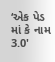‘એક પેડ માં કે નામ 3.0'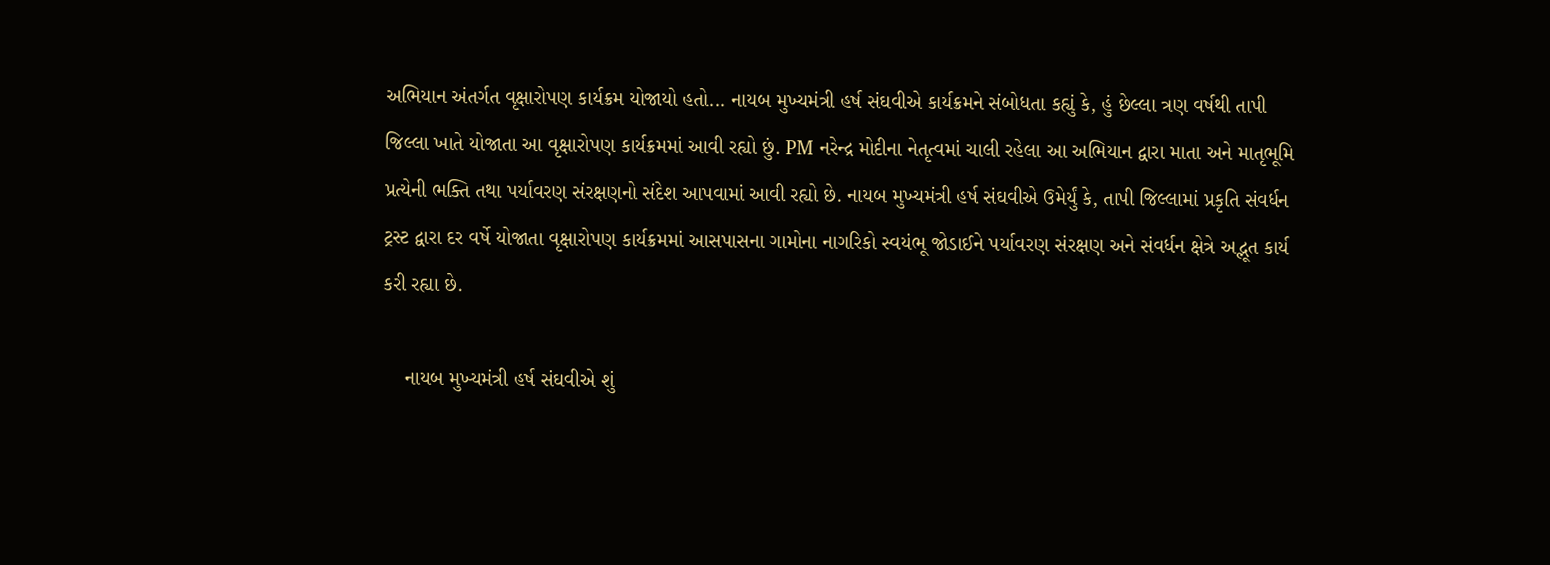અભિયાન અંતર્ગત વૃક્ષારોપણ કાર્યક્રમ યોજાયો હતો... નાયબ મુખ્યમંત્રી હર્ષ સંઘવીએ કાર્યક્રમને સંબોધતા કહ્યું કે, હું છેલ્લા ત્રણ વર્ષથી તાપી જિલ્લા ખાતે યોજાતા આ વૃક્ષારોપણ કાર્યક્રમમાં આવી રહ્યો છું. PM નરેન્દ્ર મોદીના નેતૃત્વમાં ચાલી રહેલા આ અભિયાન દ્વારા માતા અને માતૃભૂમિ પ્રત્યેની ભક્તિ તથા પર્યાવરણ સંરક્ષણનો સંદેશ આપવામાં આવી રહ્યો છે. નાયબ મુખ્યમંત્રી હર્ષ સંઘવીએ ઉમેર્યું કે, તાપી જિલ્લામાં પ્રકૃતિ સંવર્ધન ટ્રસ્ટ દ્વારા દર વર્ષે યોજાતા વૃક્ષારોપણ કાર્યક્રમમાં આસપાસના ગામોના નાગરિકો સ્વયંભૂ જોડાઈને પર્યાવરણ સંરક્ષણ અને સંવર્ધન ક્ષેત્રે અદ્ભૂત કાર્ય કરી રહ્યા છે.

    નાયબ મુખ્યમંત્રી હર્ષ સંઘવીએ શું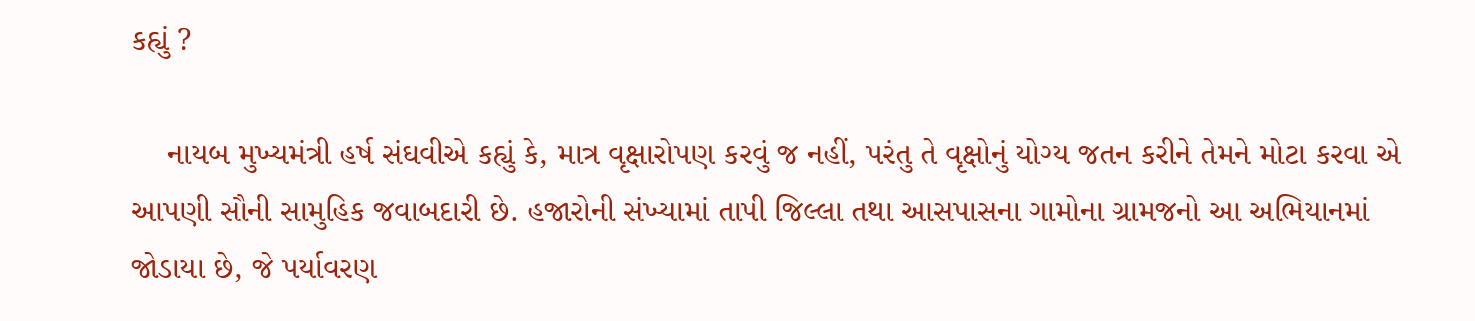કહ્યું ?

    નાયબ મુખ્યમંત્રી હર્ષ સંઘવીએ કહ્યું કે, માત્ર વૃક્ષારોપણ કરવું જ નહીં, પરંતુ તે વૃક્ષોનું યોગ્ય જતન કરીને તેમને મોટા કરવા એ આપણી સૌની સામુહિક જવાબદારી છે. હજારોની સંખ્યામાં તાપી જિલ્લા તથા આસપાસના ગામોના ગ્રામજનો આ અભિયાનમાં જોડાયા છે, જે પર્યાવરણ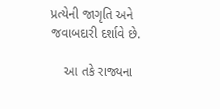પ્રત્યેની જાગૃતિ અને જવાબદારી દર્શાવે છે.

    આ તકે રાજ્યના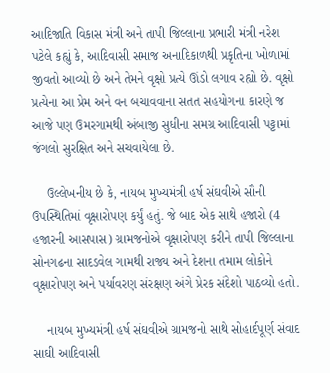આદિજાતિ વિકાસ મંત્રી અને તાપી જિલ્લાના પ્રભારી મંત્રી નરેશ પટેલે કહ્યું કે, આદિવાસી સમાજ અનાદિકાળથી પ્રકૃતિના ખોળામાં જીવતો આવ્યો છે અને તેમને વૃક્ષો પ્રત્યે ઊંડો લગાવ રહ્યો છે. વૃક્ષો પ્રત્યેના આ પ્રેમ અને વન બચાવવાના સતત સહયોગના કારણે જ આજે પણ ઉમરગામથી અંબાજી સુધીના સમગ્ર આદિવાસી પટ્ટામાં જંગલો સુરક્ષિત અને સચવાયેલા છે.

    ઉલ્લેખનીય છે કે, નાયબ મુખ્યમંત્રી હર્ષ સંઘવીએ સૌની ઉપસ્થિતિમાં વૃક્ષારોપણ કર્યું હતું. જે બાદ એક સાથે હજારો (4 હજારની આસપાસ) ગ્રામજનોએ વૃક્ષારોપણ કરીને તાપી જિલ્લાના સોનગઢના સાદડવેલ ગામથી રાજ્ય અને દેશના તમામ લોકોને વૃક્ષારોપણ અને પર્યાવરણ સંરક્ષણ અંગે પ્રેરક સંદેશો પાઠવ્યો હતો.

    નાયબ મુખ્યમંત્રી હર્ષ સંઘવીએ ગ્રામજનો સાથે સોહાર્દપૂર્ણ સંવાદ સાઘી આદિવાસી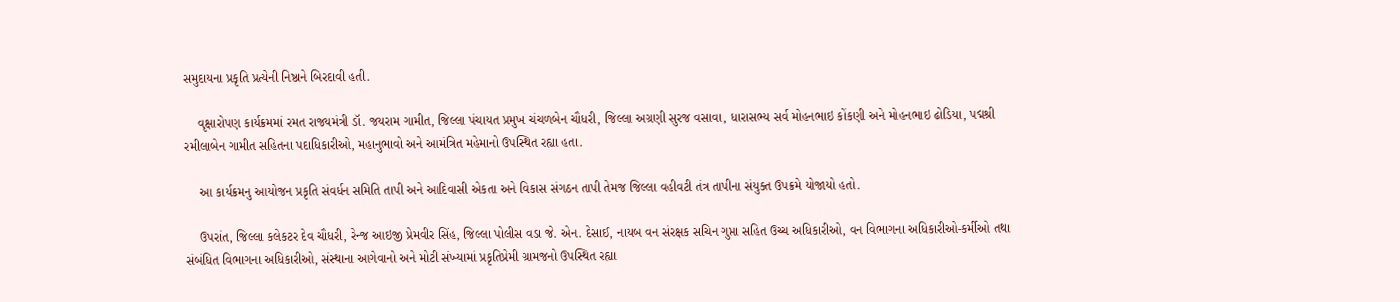સમુદાયના પ્રકૃતિ પ્રત્યેની નિષ્ઠાને બિરદાવી હતી.

    વૃક્ષારોપણ કાર્યક્રમમાં રમત રાજ્યમંત્રી ડૉ. જયરામ ગામીત, જિલ્લા પંચાયત પ્રમુખ ચંચળબેન ચૌધરી, જિલ્લા અગ્રણી સુરજ વસાવા, ધારાસભ્ય સર્વ મોહનભાઇ કોંકણી અને મોહનભાઇ ઢોડિયા, પદ્મશ્રી રમીલાબેન ગામીત સહિતના પદાધિકારીઓ, મહાનુભાવો અને આમંત્રિત મહેમાનો ઉપસ્થિત રહ્યા હતા.

    આ કાર્યક્રમનુ આયોજન પ્રકૃતિ સંવર્ધન સમિતિ તાપી અને આદિવાસી એકતા અને વિકાસ સંગઠન તાપી તેમજ જિલ્લા વહીવટી તંત્ર તાપીના સંયુક્ત ઉપક્રમે યોજાયો હતો.

    ઉપરાંત, જિલ્લા કલેકટર દેવ ચૌધરી, રેન્જ આઇજી પ્રેમવીર સિંહ, જિલ્લા પોલીસ વડા જે. એન. દેસાઈ, નાયબ વન સંરક્ષક સચિન ગુપ્તા સહિત ઉચ્ચ અધિકારીઓ, વન વિભાગના અધિકારીઓ-કર્મીઓ તથા સંબંધિત વિભાગના અધિકારીઓ, સંસ્થાના આગેવાનો અને મોટી સંખ્યામાં પ્રકૃતિપ્રેમી ગ્રામજનો ઉપસ્થિત રહ્યા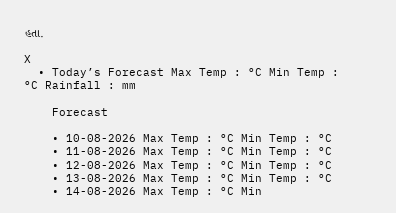હતા.

X
  • Today’s Forecast Max Temp : °C Min Temp : °C Rainfall : mm

    Forecast

    • 10-08-2026 Max Temp : °C Min Temp : °C
    • 11-08-2026 Max Temp : °C Min Temp : °C
    • 12-08-2026 Max Temp : °C Min Temp : °C
    • 13-08-2026 Max Temp : °C Min Temp : °C
    • 14-08-2026 Max Temp : °C Min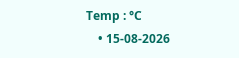Temp : °C
    • 15-08-2026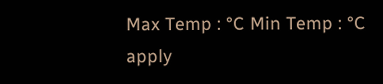Max Temp : °C Min Temp : °C
apply